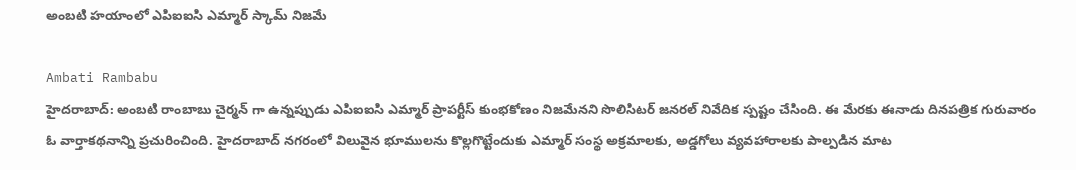అంబటి హయాంలో ఎపిఐఐసి ఎమ్మార్ స్కామ్ నిజమే

Ambati Rambabu
హైదరాబాద్: అంబటి రాంబాబు చైర్మన్ గా ఉన్నప్పుడు ఎపిఐఐసి ఎమ్మార్ ప్రాపర్టీస్ కుంభకోణం నిజమేనని సొలిసిటర్ జనరల్ నివేదిక స్పష్టం చేసింది. ఈ మేరకు ఈనాడు దినపత్రిక గురువారం ఓ వార్తాకథనాన్ని ప్రచురించింది. హైదరాబాద్ నగరంలో విలువైన భూములను కొల్లగొట్టేందుకు ఎమ్మార్‌ సంస్థ అక్రమాలకు, అడ్డగోలు వ్యవహారాలకు పాల్పడిన మాట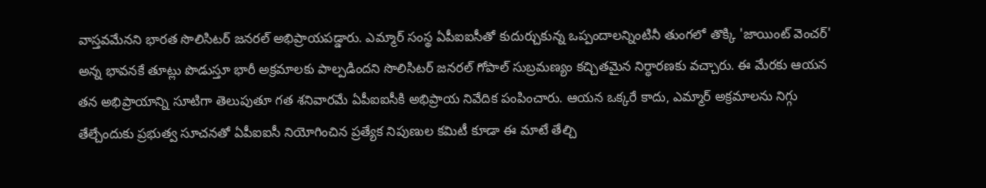వాస్తవమేనని భారత సొలిసిటర్‌ జనరల్‌ అభిప్రాయపడ్డారు. ఎమ్మార్‌ సంస్థ ఏపీఐఐసీతో కుదుర్చుకున్న ఒప్పందాలన్నింటినీ తుంగలో తొక్కి 'జాయింట్‌ వెంచర్‌' అన్న భావనకే తూట్లు పొడుస్తూ భారీ అక్రమాలకు పాల్పడిందని సొలిసిటర్‌ జనరల్‌ గోపాల్‌ సుబ్రమణ్యం కచ్చితమైన నిర్ధారణకు వచ్చారు. ఈ మేరకు ఆయన తన అభిప్రాయాన్ని సూటిగా తెలుపుతూ గత శనివారమే ఏపీఐఐసీకి అభిప్రాయ నివేదిక పంపించారు. ఆయన ఒక్కరే కాదు, ఎమ్మార్‌ అక్రమాలను నిగ్గు తేల్చేందుకు ప్రభుత్వ సూచనతో ఏపీఐఐసీ నియోగించిన ప్రత్యేక నిపుణుల కమిటీ కూడా ఈ మాటే తేల్చి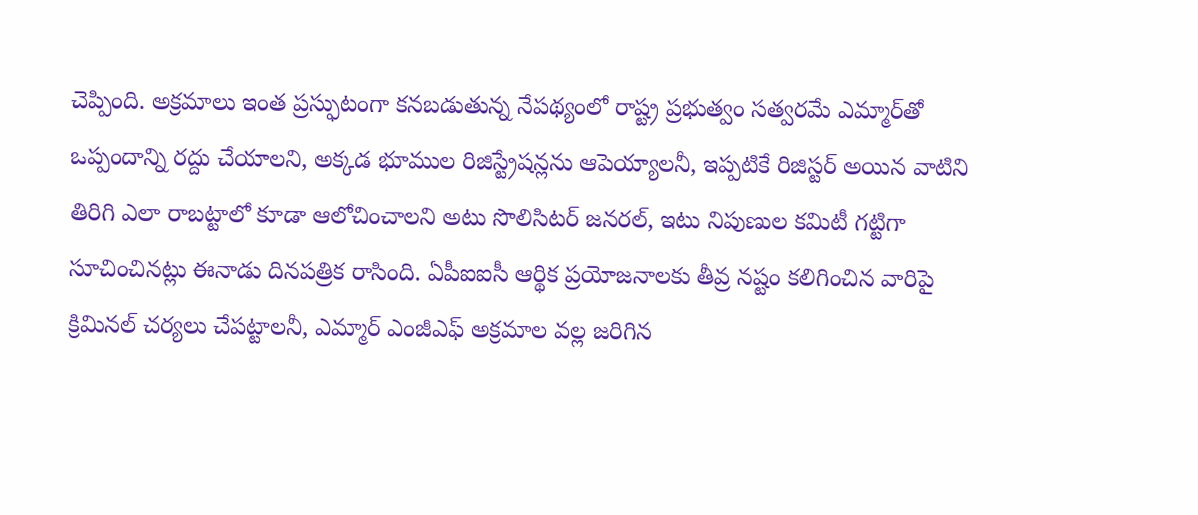చెప్పింది. అక్రమాలు ఇంత ప్రస్ఫుటంగా కనబడుతున్న నేపథ్యంలో రాష్ట్ర ప్రభుత్వం సత్వరమే ఎమ్మార్‌తో ఒప్పందాన్ని రద్దు చేయాలని, అక్కడ భూముల రిజిస్ట్రేషన్లను ఆపెయ్యాలనీ, ఇప్పటికే రిజిస్టర్‌ అయిన వాటిని తిరిగి ఎలా రాబట్టాలో కూడా ఆలోచించాలని అటు సొలిసిటర్‌ జనరల్‌, ఇటు నిపుణుల కమిటీ గట్టిగా సూచించినట్లు ఈనాడు దినపత్రిక రాసింది. ఏపీఐఐసీ ఆర్థిక ప్రయోజనాలకు తీవ్ర నష్టం కలిగించిన వారిపై క్రిమినల్‌ చర్యలు చేపట్టాలనీ, ఎమ్మార్‌ ఎంజీఎఫ్‌ అక్రమాల వల్ల జరిగిన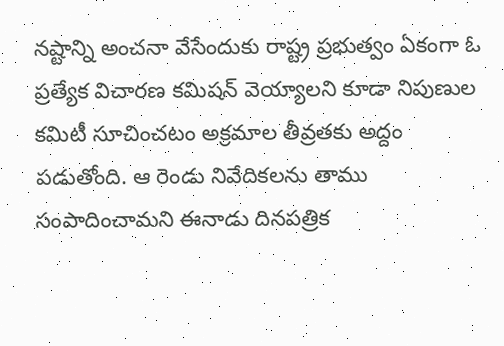నష్టాన్ని అంచనా వేసేందుకు రాష్ట్ర ప్రభుత్వం ఏకంగా ఓ ప్రత్యేక విచారణ కమిషన్‌ వెయ్యాలని కూడా నిపుణుల కమిటీ సూచించటం అక్రమాల తీవ్రతకు అద్దం పడుతోంది. ఆ రెండు నివేదికలను తాము సంపాదించామని ఈనాడు దినపత్రిక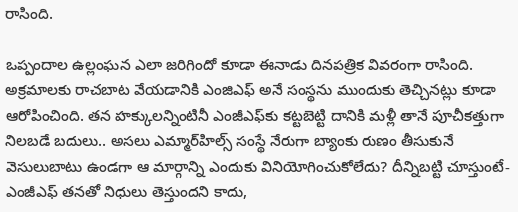రాసింది.

ఒప్పందాల ఉల్లంఘన ఎలా జరిగిందో కూడా ఈనాడు దినపత్రిక వివరంగా రాసింది. అక్రమాలకు రాచబాట వేయడానికి ఎంజిఎఫ్ అనే సంస్థను ముందుకు తెచ్చినట్లు కూడా ఆరోపించింది. తన హక్కులన్నింటినీ ఎంజీఎఫ్‌కు కట్టబెట్టి దానికి మళ్లీ తానే పూచీకత్తుగా నిలబడే బదులు.. అసలు ఎమ్మార్‌హిల్స్‌ సంస్థే నేరుగా బ్యాంకు రుణం తీసుకునే వెసులుబాటు ఉండగా ఆ మార్గాన్ని ఎందుకు వినియోగించుకోలేదు? దీన్నిబట్టి చూస్తుంటే- ఎంజీఎఫ్‌ తనతో నిధులు తెస్తుందని కాదు,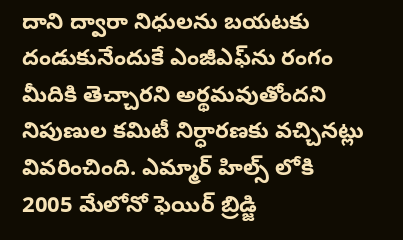దాని ద్వారా నిధులను బయటకు దండుకునేందుకే ఎంజీఎఫ్‌ను రంగం మీదికి తెచ్చారని అర్థమవుతోందని నిపుణుల కమిటీ నిర్ధారణకు వచ్చినట్లు వివరించింది. ఎమ్మార్ హిల్స్ లోకి 2005 మేలోనో ఫెయిర్ బ్రిడ్జి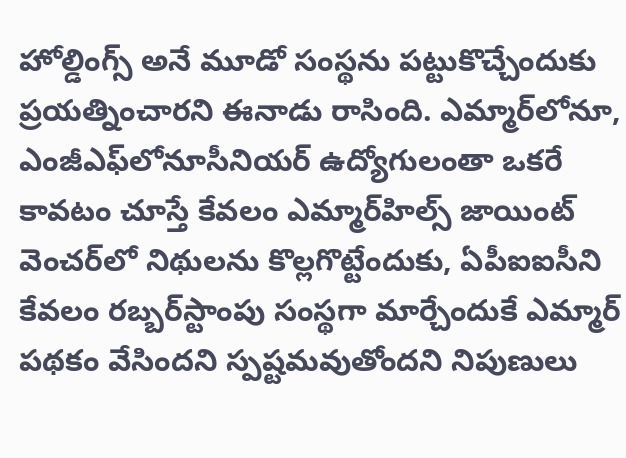హోల్డింగ్స్ అనే మూడో సంస్థను పట్టుకొచ్చేందుకు ప్రయత్నించారని ఈనాడు రాసింది. ఎమ్మార్‌లోనూ, ఎంజీఎఫ్‌లోనూసీనియర్‌ ఉద్యోగులంతా ఒకరే కావటం చూస్తే కేవలం ఎమ్మార్‌హిల్స్‌ జాయింట్‌ వెంచర్‌లో నిథులను కొల్లగొట్టేందుకు, ఏపీఐఐసీని కేవలం రబ్బర్‌స్టాంపు సంస్థగా మార్చేందుకే ఎమ్మార్‌ పథకం వేసిందని స్పష్టమవుతోందని నిపుణులు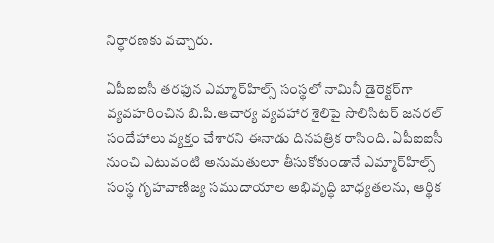నిర్ధారణకు వచ్చారు.

ఏపీఐఐసీ తరఫున ఎమ్మార్‌హిల్స్‌ సంస్థలో నామినీ డైరెక్టర్‌గా వ్యవహరించిన బి.పి.ఆచార్య వ్యవహార శైలిపై సొలిసిటర్‌ జనరల్‌ సందేహాలు వ్యక్తం చేశారని ఈనాడు దినపత్రిక రాసింది. ఏపీఐఐసీ నుంచి ఎటువంటి అనుమతులూ తీసుకోకుండానే ఎమ్మార్‌హిల్స్‌ సంస్థ గృహవాణిజ్య సముదాయాల అభివృద్ధి బాధ్యతలను, ఆర్థిక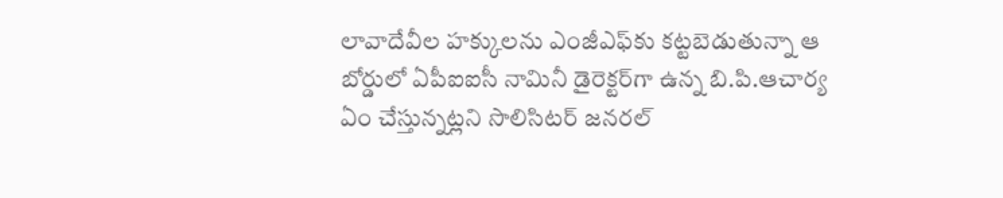లావాదేవీల హక్కులను ఎంజీఎఫ్‌కు కట్టబెడుతున్నా ఆ బోర్డులో ఏపీఐఐసీ నామినీ డైరెక్టర్‌గా ఉన్న బి.పి.ఆచార్య ఏం చేస్తున్నట్లని సొలిసిటర్‌ జనరల్‌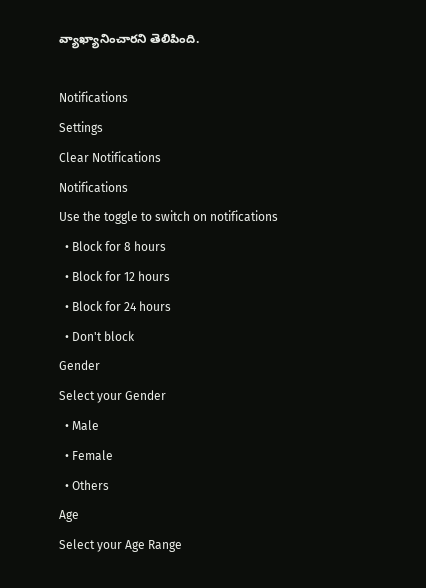వ్యాఖ్యానించారని తెలిపింది.

Notifications
Settings
Clear Notifications
Notifications
Use the toggle to switch on notifications
  • Block for 8 hours
  • Block for 12 hours
  • Block for 24 hours
  • Don't block
Gender
Select your Gender
  • Male
  • Female
  • Others
Age
Select your Age Range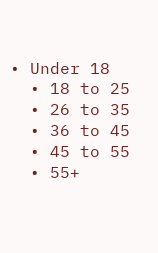• Under 18
  • 18 to 25
  • 26 to 35
  • 36 to 45
  • 45 to 55
  • 55+